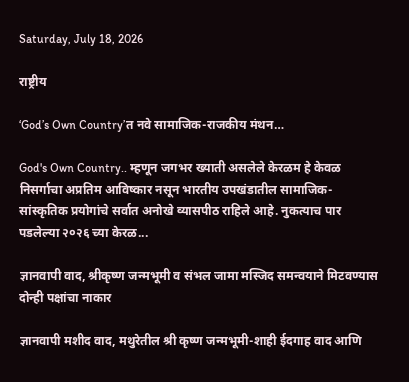Saturday, July 18, 2026

राष्ट्रीय

‘God’s Own Country’त नवे सामाजिक-राजकीय मंथन…

God's Own Country.. म्हणून जगभर ख्याती असलेले केरळम हे केवळ निसर्गाचा अप्रतिम आविष्कार नसून भारतीय उपखंडातील सामाजिक-सांस्कृतिक प्रयोगांचे सर्वात अनोखे व्यासपीठ राहिले आहे. नुकत्याच पार पडलेल्या २०२६ च्या केरळ...

ज्ञानवापी वाद, श्रीकृष्ण जन्मभूमी व संभल जामा मस्जिद समन्वयाने मिटवण्यास दोन्ही पक्षांचा नाकार

ज्ञानवापी मशीद वाद, मथुरेतील श्री कृष्ण जन्मभूमी-शाही ईदगाह वाद आणि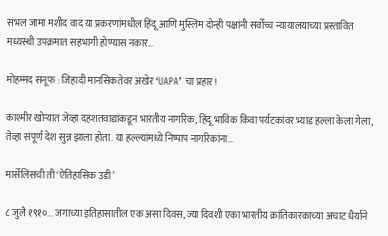संभल जामा मशीद वाद या प्रकरणांमधील हिंदू आणि मुस्लिम दोन्ही पक्षांनी सर्वोच्च न्यायालयाच्या प्रस्तावित मध्यस्थी उपक्रमात सहभागी होण्यास नकार...

मोहम्मद सनूफ : जिहादी मानसिकतेवर अखेर ‘UAPA’ चा प्रहार!

काश्मीर खोऱ्यात जेव्हा दहशतवाद्यांकडून भारतीय नागरिक, हिंदू भाविक किंवा पर्यटकांवर भ्याड हल्ला केला गेला, तेव्हा संपूर्ण देश सुन्न झाला होता. या हल्ल्यांमध्ये निष्पाप नागरिकांना...

मार्सेलिसची ती ‘ऐतिहासिक उडी’

८ जुलै १९१०... जगाच्या इतिहासातील एक असा दिवस, ज्या दिवशी एका भारतीय क्रांतिकारकाच्या अचाट धैर्याने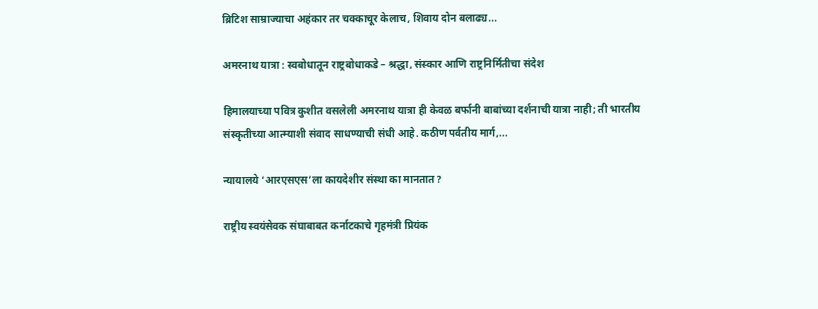ब्रिटिश साम्राज्याचा अहंकार तर चक्काचूर केलाच, शिवाय दोन बलाढ्य...

अमरनाथ यात्रा : स्वबोधातून राष्ट्रबोधाकडे – श्रद्धा, संस्कार आणि राष्ट्रनिर्मितीचा संदेश

हिमालयाच्या पवित्र कुशीत वसलेली अमरनाथ यात्रा ही केवळ बर्फानी बाबांच्या दर्शनाची यात्रा नाही; ती भारतीय संस्कृतीच्या आत्म्याशी संवाद साधण्याची संधी आहे. कठीण पर्वतीय मार्ग,...

न्यायालये ‘आरएसएस’ला कायदेशीर संस्था का मानतात?

राष्ट्रीय स्वयंसेवक संघाबाबत कर्नाटकाचे गृहमंत्री प्रियंक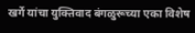खर्गे यांचा युक्तिवाद बंगळुरूच्या एका विशेष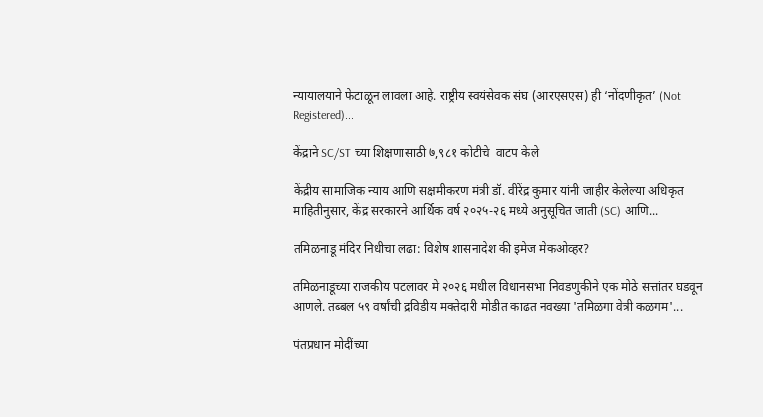न्यायालयाने फेटाळून लावला आहे. राष्ट्रीय स्वयंसेवक संघ (आरएसएस) ही ‘नोंदणीकृत’ (Not Registered)...

केंद्राने SC/ST च्या शिक्षणासाठी ७,९८१ कोटीचे  वाटप केले

केंद्रीय सामाजिक न्याय आणि सक्षमीकरण मंत्री डॉ. वीरेंद्र कुमार यांनी जाहीर केलेल्या अधिकृत माहितीनुसार, केंद्र सरकारने आर्थिक वर्ष २०२५-२६ मध्ये अनुसूचित जाती (SC) आणि...

तमिळनाडू मंदिर निधीचा लढा: विशेष शासनादेश की इमेज मेकओव्हर?

तमिळनाडूच्या राजकीय पटलावर मे २०२६ मधील विधानसभा निवडणुकीने एक मोठे सत्तांतर घडवून आणले. तब्बल ५९ वर्षांची द्रविडीय मक्तेदारी मोडीत काढत नवख्या 'तमिळगा वेत्री कळगम'...

पंतप्रधान मोदींच्या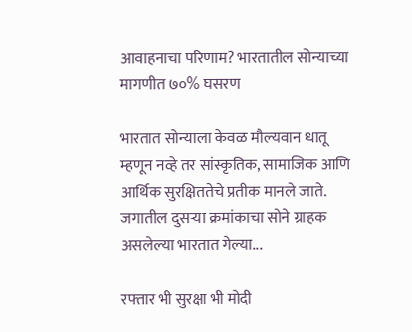आवाहनाचा परिणाम? भारतातील सोन्याच्या मागणीत ७०% घसरण

भारतात सोन्याला केवळ मौल्यवान धातू म्हणून नव्हे तर सांस्कृतिक, सामाजिक आणि आर्थिक सुरक्षिततेचे प्रतीक मानले जाते. जगातील दुसऱ्या क्रमांकाचा सोने ग्राहक असलेल्या भारतात गेल्या...

रफ्तार भी सुरक्षा भी मोदी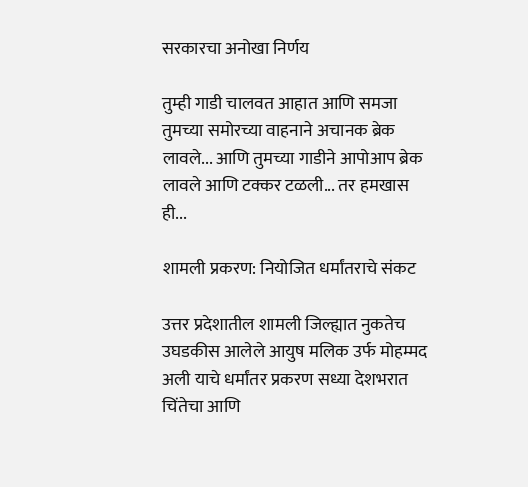सरकारचा अनोखा निर्णय

तुम्ही गाडी चालवत आहात आणि समजा तुमच्या समोरच्या वाहनाने अचानक ब्रेक लावले... आणि तुमच्या गाडीने आपोआप ब्रेक लावले आणि टक्कर टळली... तर हमखास ही...

शामली प्रकरण: नियोजित धर्मांतराचे संकट

उत्तर प्रदेशातील शामली जिल्ह्यात नुकतेच उघडकीस आलेले आयुष मलिक उर्फ मोहम्मद अली याचे धर्मांतर प्रकरण सध्या देशभरात चिंतेचा आणि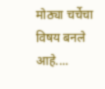मोठ्या चर्चेचा विषय बनले आहे....